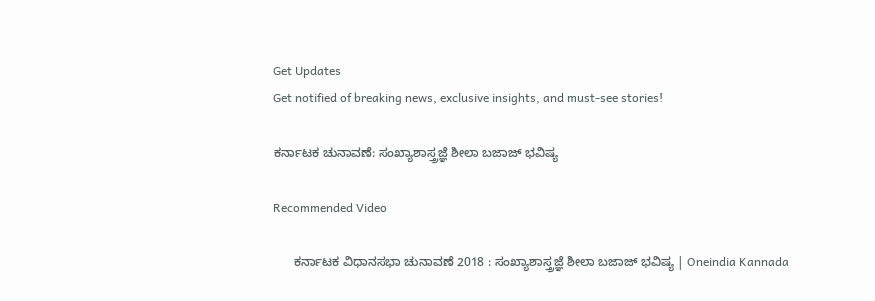Get Updates
Get notified of breaking news, exclusive insights, and must-see stories!

ಕರ್ನಾಟಕ ಚುನಾವಣೆ: ಸಂಖ್ಯಾಶಾಸ್ತ್ರಜ್ಞೆ ಶೀಲಾ ಬಜಾಜ್ ಭವಿಷ್ಯ

Recommended Video

      ಕರ್ನಾಟಕ ವಿಧಾನಸಭಾ ಚುನಾವಣೆ 2018 : ಸಂಖ್ಯಾಶಾಸ್ತ್ರಜ್ಞೆ ಶೀಲಾ ಬಜಾಜ್ ಭವಿಷ್ಯ | Oneindia Kannada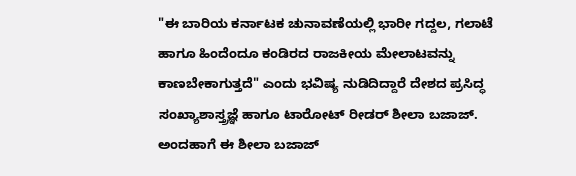"ಈ ಬಾರಿಯ ಕರ್ನಾಟಕ ಚುನಾವಣೆಯಲ್ಲಿ ಭಾರೀ ಗದ್ದಲ, ಗಲಾಟೆ ಹಾಗೂ ಹಿಂದೆಂದೂ ಕಂಡಿರದ ರಾಜಕೀಯ ಮೇಲಾಟವನ್ನು ಕಾಣಬೇಕಾಗುತ್ತದೆ" ಎಂದು ಭವಿಷ್ಯ ನುಡಿದಿದ್ದಾರೆ ದೇಶದ ಪ್ರಸಿದ್ಧ ಸಂಖ್ಯಾಶಾಸ್ತ್ರಜ್ಞೆ ಹಾಗೂ ಟಾರೋಟ್ ರೀಡರ್ ಶೀಲಾ ಬಜಾಜ್. ಅಂದಹಾಗೆ ಈ ಶೀಲಾ ಬಜಾಜ್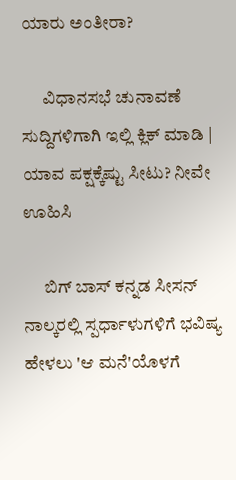ಯಾರು ಅಂತೀರಾ?

      ವಿಧಾನಸಭೆ ಚುನಾವಣೆ ಸುದ್ದಿಗಳಿಗಾಗಿ ಇಲ್ಲಿ ಕ್ಲಿಕ್ ಮಾಡಿ | ಯಾವ ಪಕ್ಷಕ್ಕೆಷ್ಟು ಸೀಟು? ನೀವೇ ಊಹಿಸಿ

      ಬಿಗ್ ಬಾಸ್ ಕನ್ನಡ ಸೀಸನ್ ನಾಲ್ಕರಲ್ಲಿ ಸ್ಪರ್ಧಾಳುಗಳಿಗೆ ಭವಿಷ್ಯ ಹೇಳಲು 'ಆ ಮನೆ'ಯೊಳಗೆ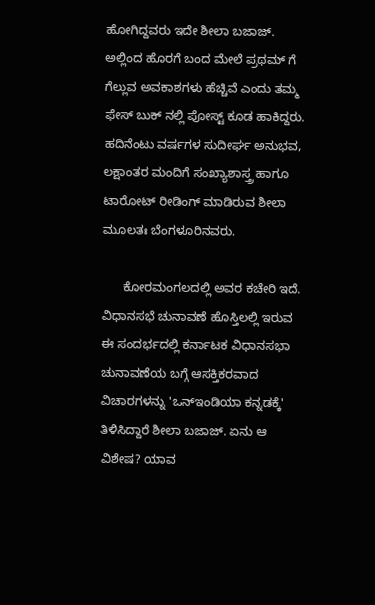ಹೋಗಿದ್ದವರು ಇದೇ ಶೀಲಾ ಬಜಾಜ್. ಅಲ್ಲಿಂದ ಹೊರಗೆ ಬಂದ ಮೇಲೆ ಪ್ರಥಮ್ ಗೆ ಗೆಲ್ಲುವ ಅವಕಾಶಗಳು ಹೆಚ್ಚಿವೆ ಎಂದು ತಮ್ಮ ಫೇಸ್ ಬುಕ್ ನಲ್ಲಿ ಪೋಸ್ಟ್ ಕೂಡ ಹಾಕಿದ್ದರು. ಹದಿನೆಂಟು ವರ್ಷಗಳ ಸುದೀರ್ಘ ಅನುಭವ, ಲಕ್ಷಾಂತರ ಮಂದಿಗೆ ಸಂಖ್ಯಾಶಾಸ್ತ್ರ ಹಾಗೂ ಟಾರೋಟ್ ರೀಡಿಂಗ್ ಮಾಡಿರುವ ಶೀಲಾ ಮೂಲತಃ ಬೆಂಗಳೂರಿನವರು.

      ಕೋರಮಂಗಲದಲ್ಲಿ ಅವರ ಕಚೇರಿ ಇದೆ. ವಿಧಾನಸಭೆ ಚುನಾವಣೆ ಹೊಸ್ತಿಲಲ್ಲಿ ಇರುವ ಈ ಸಂದರ್ಭದಲ್ಲಿ ಕರ್ನಾಟಕ ವಿಧಾನಸಭಾ ಚುನಾವಣೆಯ ಬಗ್ಗೆ ಆಸಕ್ತಿಕರವಾದ ವಿಚಾರಗಳನ್ನು 'ಒನ್ಇಂಡಿಯಾ ಕನ್ನಡಕ್ಕೆ' ತಿಳಿಸಿದ್ದಾರೆ ಶೀಲಾ ಬಜಾಜ್. ಏನು ಆ ವಿಶೇಷ? ಯಾವ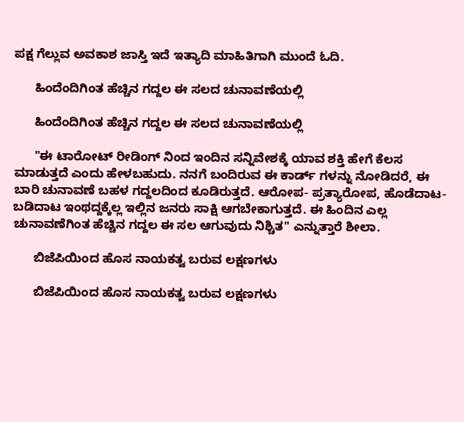ಪಕ್ಷ ಗೆಲ್ಲುವ ಅವಕಾಶ ಜಾಸ್ತಿ ಇದೆ ಇತ್ಯಾದಿ ಮಾಹಿತಿಗಾಗಿ ಮುಂದೆ ಓದಿ.

      ಹಿಂದೆಂದಿಗಿಂತ ಹೆಚ್ಚಿನ ಗದ್ದಲ ಈ ಸಲದ ಚುನಾವಣೆಯಲ್ಲಿ

      ಹಿಂದೆಂದಿಗಿಂತ ಹೆಚ್ಚಿನ ಗದ್ದಲ ಈ ಸಲದ ಚುನಾವಣೆಯಲ್ಲಿ

      "ಈ ಟಾರೋಟ್ ರೀಡಿಂಗ್ ನಿಂದ ಇಂದಿನ ಸನ್ನಿವೇಶಕ್ಕೆ ಯಾವ ಶಕ್ತಿ ಹೇಗೆ ಕೆಲಸ ಮಾಡುತ್ತದೆ ಎಂದು ಹೇಳಬಹುದು. ನನಗೆ ಬಂದಿರುವ ಈ ಕಾರ್ಡ್ ಗಳನ್ನು ನೋಡಿದರೆ, ಈ ಬಾರಿ ಚುನಾವಣೆ ಬಹಳ ಗದ್ದಲದಿಂದ ಕೂಡಿರುತ್ತದೆ. ಆರೋಪ- ಪ್ರತ್ಯಾರೋಪ, ಹೊಡೆದಾಟ- ಬಡಿದಾಟ ಇಂಥದ್ದಕ್ಕೆಲ್ಲ ಇಲ್ಲಿನ ಜನರು ಸಾಕ್ಷಿ ಆಗಬೇಕಾಗುತ್ತದೆ. ಈ ಹಿಂದಿನ ಎಲ್ಲ ಚುನಾವಣೆಗಿಂತ ಹೆಚ್ಚಿನ ಗದ್ದಲ ಈ ಸಲ ಆಗುವುದು ನಿಶ್ಚಿತ" ಎನ್ನುತ್ತಾರೆ ಶೀಲಾ.

      ಬಿಜೆಪಿಯಿಂದ ಹೊಸ ನಾಯಕತ್ವ ಬರುವ ಲಕ್ಷಣಗಳು

      ಬಿಜೆಪಿಯಿಂದ ಹೊಸ ನಾಯಕತ್ವ ಬರುವ ಲಕ್ಷಣಗಳು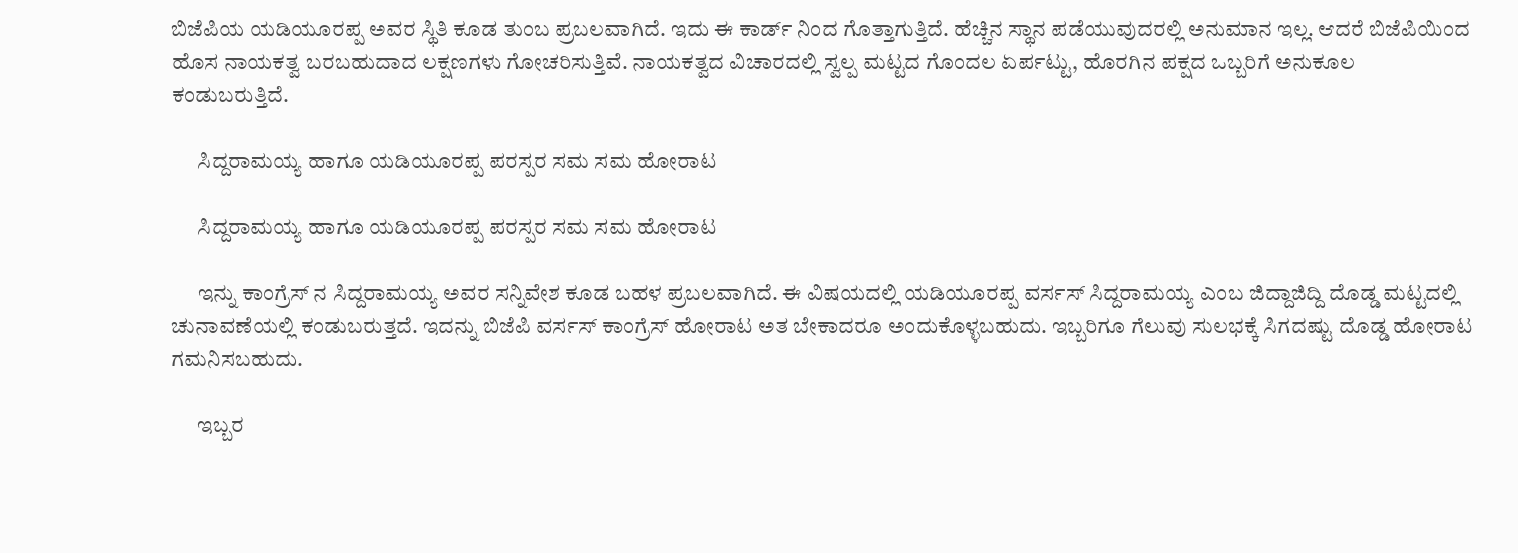ಬಿಜೆಪಿಯ ಯಡಿಯೂರಪ್ಪ ಅವರ ಸ್ಥಿತಿ ಕೂಡ ತುಂಬ ಪ್ರಬಲವಾಗಿದೆ. ಇದು ಈ ಕಾರ್ಡ್ ನಿಂದ ಗೊತ್ತಾಗುತ್ತಿದೆ. ಹೆಚ್ಚಿನ ಸ್ಥಾನ ಪಡೆಯುವುದರಲ್ಲಿ ಅನುಮಾನ ಇಲ್ಲ. ಆದರೆ ಬಿಜೆಪಿಯಿಂದ ಹೊಸ ನಾಯಕತ್ವ ಬರಬಹುದಾದ ಲಕ್ಷಣಗಳು ಗೋಚರಿಸುತ್ತಿವೆ. ನಾಯಕತ್ವದ ವಿಚಾರದಲ್ಲಿ ಸ್ವಲ್ಪ ಮಟ್ಟದ ಗೊಂದಲ ಏರ್ಪಟ್ಟು, ಹೊರಗಿನ ಪಕ್ಷದ ಒಬ್ಬರಿಗೆ ಅನುಕೂಲ ಕಂಡುಬರುತ್ತಿದೆ.

      ಸಿದ್ದರಾಮಯ್ಯ ಹಾಗೂ ಯಡಿಯೂರಪ್ಪ ಪರಸ್ಪರ ಸಮ ಸಮ ಹೋರಾಟ

      ಸಿದ್ದರಾಮಯ್ಯ ಹಾಗೂ ಯಡಿಯೂರಪ್ಪ ಪರಸ್ಪರ ಸಮ ಸಮ ಹೋರಾಟ

      ಇನ್ನು ಕಾಂಗ್ರೆಸ್ ನ ಸಿದ್ದರಾಮಯ್ಯ ಅವರ ಸನ್ನಿವೇಶ ಕೂಡ ಬಹಳ ಪ್ರಬಲವಾಗಿದೆ. ಈ ವಿಷಯದಲ್ಲಿ ಯಡಿಯೂರಪ್ಪ ವರ್ಸಸ್ ಸಿದ್ದರಾಮಯ್ಯ ಎಂಬ ಜಿದ್ದಾಜಿದ್ದಿ ದೊಡ್ಡ ಮಟ್ಟದಲ್ಲಿ ಚುನಾವಣೆಯಲ್ಲಿ ಕಂಡುಬರುತ್ತದೆ. ಇದನ್ನು ಬಿಜೆಪಿ ವರ್ಸಸ್ ಕಾಂಗ್ರೆಸ್ ಹೋರಾಟ ಅತ ಬೇಕಾದರೂ ಅಂದುಕೊಳ್ಳಬಹುದು. ಇಬ್ಬರಿಗೂ ಗೆಲುವು ಸುಲಭಕ್ಕೆ ಸಿಗದಷ್ಟು ದೊಡ್ಡ ಹೋರಾಟ ಗಮನಿಸಬಹುದು.

      ಇಬ್ಬರ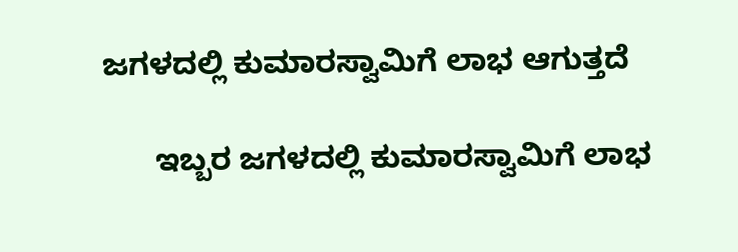ಜಗಳದಲ್ಲಿ ಕುಮಾರಸ್ವಾಮಿಗೆ ಲಾಭ ಆಗುತ್ತದೆ

      ಇಬ್ಬರ ಜಗಳದಲ್ಲಿ ಕುಮಾರಸ್ವಾಮಿಗೆ ಲಾಭ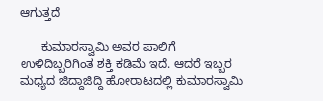ಆಗುತ್ತದೆ

      ಕುಮಾರಸ್ವಾಮಿ ಅವರ ಪಾಲಿಗೆ ಉಳಿದಿಬ್ಬರಿಗಿಂತ ಶಕ್ತಿ ಕಡಿಮೆ ಇದೆ. ಆದರೆ ಇಬ್ಬರ ಮಧ್ಯದ ಜಿದ್ದಾಜಿದ್ದಿ ಹೋರಾಟದಲ್ಲಿ ಕುಮಾರಸ್ವಾಮಿ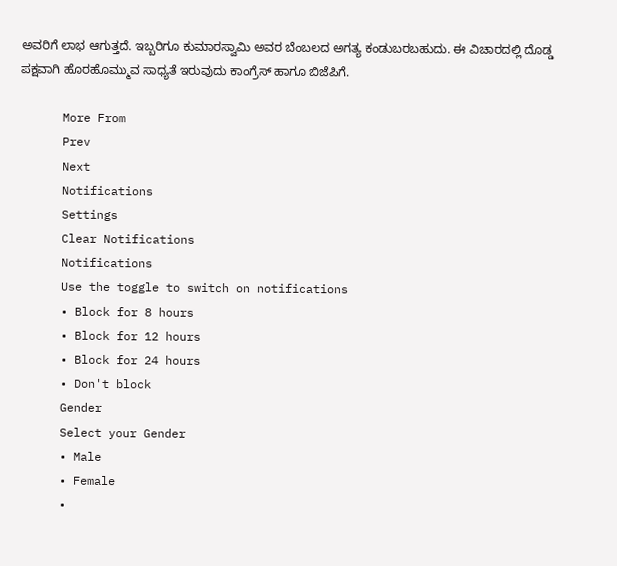ಅವರಿಗೆ ಲಾಭ ಆಗುತ್ತದೆ. ಇಬ್ಬರಿಗೂ ಕುಮಾರಸ್ವಾಮಿ ಅವರ ಬೆಂಬಲದ ಅಗತ್ಯ ಕಂಡುಬರಬಹುದು. ಈ ವಿಚಾರದಲ್ಲಿ ದೊಡ್ಡ ಪಕ್ಷವಾಗಿ ಹೊರಹೊಮ್ಮುವ ಸಾಧ್ಯತೆ ಇರುವುದು ಕಾಂಗ್ರೆಸ್ ಹಾಗೂ ಬಿಜೆಪಿಗೆ.

      More From
      Prev
      Next
      Notifications
      Settings
      Clear Notifications
      Notifications
      Use the toggle to switch on notifications
      • Block for 8 hours
      • Block for 12 hours
      • Block for 24 hours
      • Don't block
      Gender
      Select your Gender
      • Male
      • Female
      •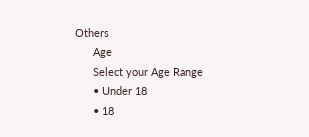Others
      Age
      Select your Age Range
      • Under 18
      • 18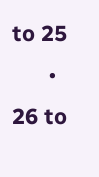to 25
      • 26 to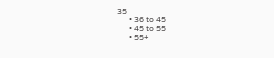35
      • 36 to 45
      • 45 to 55
      • 55+